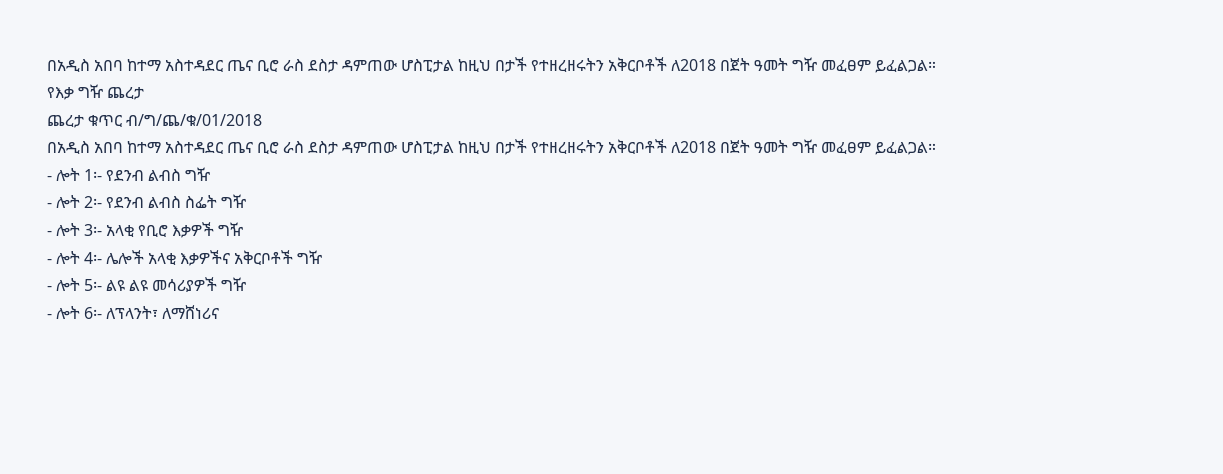በአዲስ አበባ ከተማ አስተዳደር ጤና ቢሮ ራስ ደስታ ዳምጠው ሆስፒታል ከዚህ በታች የተዘረዘሩትን አቅርቦቶች ለ2018 በጀት ዓመት ግዥ መፈፀም ይፈልጋል።
የእቃ ግዥ ጨረታ
ጨረታ ቁጥር ብ/ግ/ጨ/ቁ/01/2018
በአዲስ አበባ ከተማ አስተዳደር ጤና ቢሮ ራስ ደስታ ዳምጠው ሆስፒታል ከዚህ በታች የተዘረዘሩትን አቅርቦቶች ለ2018 በጀት ዓመት ግዥ መፈፀም ይፈልጋል።
- ሎት 1፡- የደንብ ልብስ ግዥ
- ሎት 2፡- የደንብ ልብስ ስፌት ግዥ
- ሎት 3፡- አላቂ የቢሮ እቃዎች ግዥ
- ሎት 4፡- ሌሎች አላቂ እቃዎችና አቅርቦቶች ግዥ
- ሎት 5፡- ልዩ ልዩ መሳሪያዎች ግዥ
- ሎት 6፡- ለፕላንት፣ ለማሸነሪና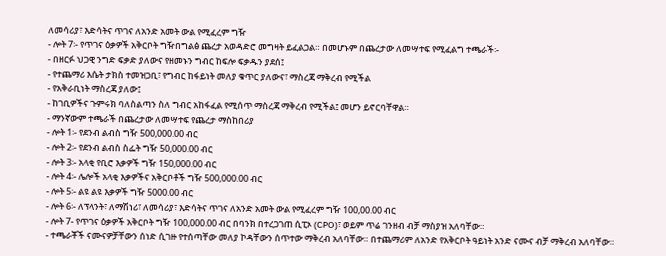ለመሳሪያ፣ እድሳትና ጥገና ለአንድ አመት ውል የሚፈረም ግዥ
- ሎት 7፡- የጥገና ዕቃዎች አቅርቦት ግዥበግልፅ ጨረታ አወዳድሮ መግዛት ይፈልጋል። በመሆኑም በጨረታው ለመሣተፍ የሚፈልግ ተጫራች፡-
- በዘርፉ ህጋዊ ንግድ ፍቃድ ያለውና የዘመኑን ግብር ከፍሎ ፍቃዱን ያደሰ፤
- የተጨማሪ እሴት ታክስ ተመዝጋቢ፣ የግብር ከፋይነት መለያ ቁጥር ያለውና፣ ማስረጃ ማቅረብ የሚችል
- የአቅራቢነት ማስረጃ ያለው፤
- ከገቢዎችና ጉምሩክ ባለስልጣን ስለ ግብር አከፋፈል የሚሰጥ ማስረጃ ማቅረብ የሚችል፤ መሆን ይኖርባቸዋል።
- ማንኛውም ተጫራች በጨረታው ለመሣተፍ የጨረታ ማስከበሪያ
- ሎት 1፡- የደንብ ልብስ ግዥ 500,000.00 ብር
- ሎት 2፡- የደንብ ልብስ ስፌት ግዥ 50,000.00 ብር
- ሎት 3፡- አላቂ የቢሮ እቃዎች ግዥ 150,000.00 ብር
- ሎት 4፡- ሌሎች አላቂ እቃዎችና አቅርቦቶች ግዥ 500,000.00 ብር
- ሎት 5፡- ልዩ ልዩ እቃዎች ግዥ 5000.00 ብር
- ሎት 6፡- ለፕላንት፣ ለማሽነሪ፣ ለመሳሪያ፣ እድሳትና ጥገና ለአንድ አመት ውል የሚፈረም ግዥ 100,00.00 ብር
- ሎት 7- የጥገና ዕቃዎች አቅርቦት ግዥ 100,000.00 ብር በባንክ በተረጋገጠ ሲፒኦ (CPO)፣ ወይም ጥሬ ገንዘብ ብቻ ማስያዝ አለባቸው።
- ተጫራቾች ናሙናዎቻቸውን ሰነድ ሲገዙ የተሰጣቸው መለያ ኮዳቸውን ሰጥተው ማቅረብ አለባቸው። በተጨማሪም ለአንድ የአቅርቦት ዓይነት አንድ ናሙና ብቻ ማቅረብ አለባቸው።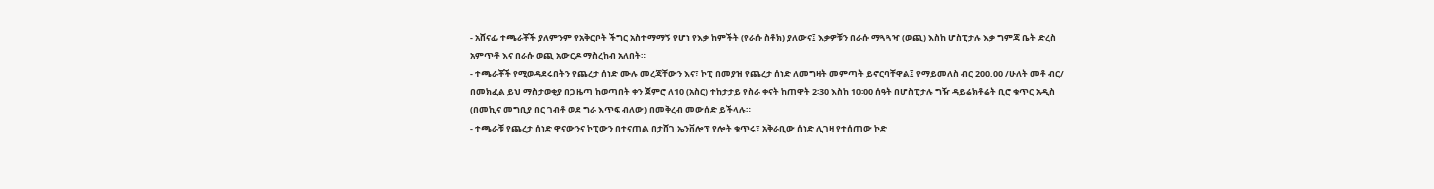- አሸናፊ ተጫራቾች ያለምንም የአቅርቦት ችግር አስተማማኝ የሆነ የእቃ ከምችት (የራሱ ስቶክ) ያለውና፤ እቃዎቹን በራሱ ማጓጓዣ (ወጪ) እስከ ሆስፒታሉ እቃ ግምጃ ቤት ድረስ አምጥቶ እና በራሱ ወጪ አውርዶ ማስረከብ አለበት።
- ተጫራቾች የሚወዳደሩበትን የጨረታ ሰነድ ሙሉ መረጃቸውን እና፣ ኮፒ በመያዝ የጨረታ ሰነድ ለመግዛት መምጣት ይኖርባቸዋል፤ የማይመለስ ብር 200.00 /ሁለት መቶ ብር/ በመክፈል ይህ ማስታወቂያ በጋዜጣ ከወጣበት ቀን ጀምሮ ለ10 (አስር) ተከታታይ የስራ ቀናት ከጠዋት 2፡30 እስከ 10፡00 ሰዓት በሆስፒታሉ ግዥ ዳይሬክቶሬት ቢሮ ቁጥር አዲስ (በመኪና መግቢያ በር ገብቶ ወደ ግራ እጥፍ ብለው) በመቅረብ መውሰድ ይችላሉ።
- ተጫራቹ የጨረታ ሰነድ ዋናውንና ኮፒውን በተናጠል በታሸገ ኤንቨሎፕ የሎት ቁጥሩ፣ አቅራቢው ሰነድ ሊገዛ የተሰጠው ኮድ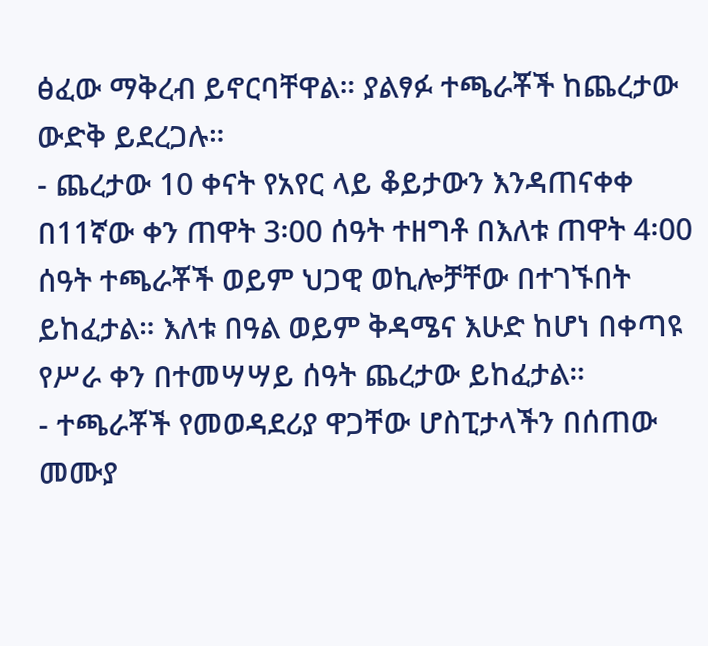ፅፈው ማቅረብ ይኖርባቸዋል። ያልፃፉ ተጫራቾች ከጨረታው ውድቅ ይደረጋሉ።
- ጨረታው 10 ቀናት የአየር ላይ ቆይታውን እንዳጠናቀቀ በ11ኛው ቀን ጠዋት 3፡00 ሰዓት ተዘግቶ በእለቱ ጠዋት 4፡00 ሰዓት ተጫራቾች ወይም ህጋዊ ወኪሎቻቸው በተገኙበት ይከፈታል። እለቱ በዓል ወይም ቅዳሜና እሁድ ከሆነ በቀጣዩ የሥራ ቀን በተመሣሣይ ሰዓት ጨረታው ይከፈታል።
- ተጫራቾች የመወዳደሪያ ዋጋቸው ሆስፒታላችን በሰጠው መሙያ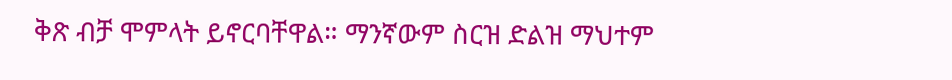ቅጽ ብቻ ሞምላት ይኖርባቸዋል። ማንኛውም ስርዝ ድልዝ ማህተም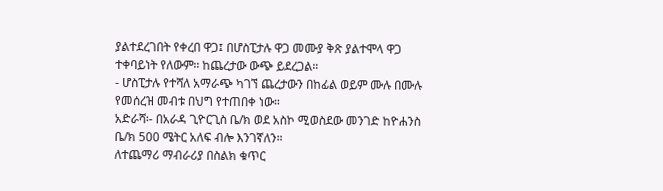ያልተደረገበት የቀረበ ዋጋ፤ በሆስፒታሉ ዋጋ መሙያ ቅጽ ያልተሞላ ዋጋ ተቀባይነት የለውም፡፡ ከጨረታው ውጭ ይደረጋል።
- ሆስፒታሉ የተሻለ አማራጭ ካገኘ ጨረታውን በከፊል ወይም ሙሉ በሙሉ የመሰረዝ መብቱ በህግ የተጠበቀ ነው።
አድራሻ፡- በአራዳ ጊዮርጊስ ቤ/ክ ወደ አስኮ ሚወስደው መንገድ ከዮሐንስ ቤ/ክ 500 ሜትር አለፍ ብሎ እንገኛለን።
ለተጨማሪ ማብራሪያ በስልክ ቁጥር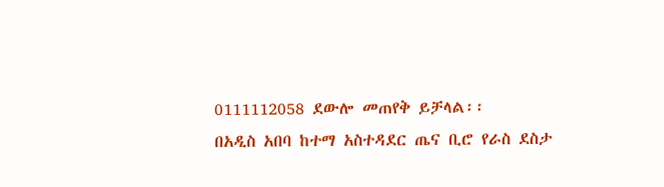0111112058 ደውሎ መጠየቅ ይቻላል፡፡
በአዲስ አበባ ከተማ አስተዳደር ጤና ቢሮ የራስ ደስታ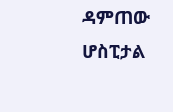ዳምጠው ሆስፒታል